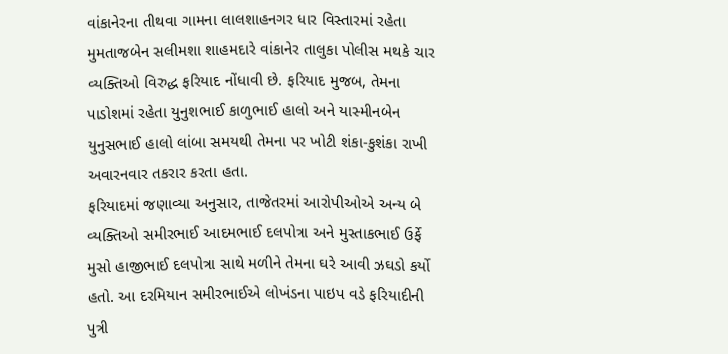વાંકાનેરના તીથવા ગામના લાલશાહનગર ધાર વિસ્તારમાં રહેતા મુમતાજબેન સલીમશા શાહમદારે વાંકાનેર તાલુકા પોલીસ મથકે ચાર વ્યક્તિઓ વિરુદ્ધ ફરિયાદ નોંધાવી છે. ફરિયાદ મુજબ, તેમના પાડોશમાં રહેતા યુનુશભાઈ કાળુભાઈ હાલો અને યાસ્મીનબેન યુનુસભાઈ હાલો લાંબા સમયથી તેમના પર ખોટી શંકા-કુશંકા રાખી અવારનવાર તકરાર કરતા હતા.
ફરિયાદમાં જણાવ્યા અનુસાર, તાજેતરમાં આરોપીઓએ અન્ય બે વ્યક્તિઓ સમીરભાઈ આદમભાઈ દલપોત્રા અને મુસ્તાકભાઈ ઉર્ફે મુસો હાજીભાઈ દલપોત્રા સાથે મળીને તેમના ઘરે આવી ઝઘડો કર્યો હતો. આ દરમિયાન સમીરભાઈએ લોખંડના પાઇપ વડે ફરિયાદીની પુત્રી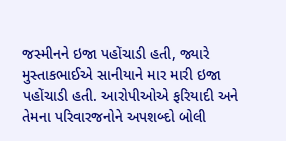જસ્મીનને ઇજા પહોંચાડી હતી, જ્યારે મુસ્તાકભાઈએ સાનીયાને માર મારી ઇજા પહોંચાડી હતી. આરોપીઓએ ફરિયાદી અને તેમના પરિવારજનોને અપશબ્દો બોલી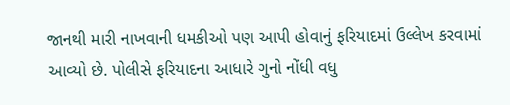જાનથી મારી નાખવાની ધમકીઓ પણ આપી હોવાનું ફરિયાદમાં ઉલ્લેખ કરવામાં આવ્યો છે. પોલીસે ફરિયાદના આધારે ગુનો નોંધી વધુ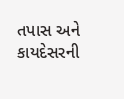તપાસ અને કાયદેસરની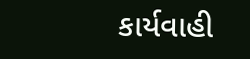કાર્યવાહી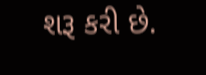શરૂ કરી છે.